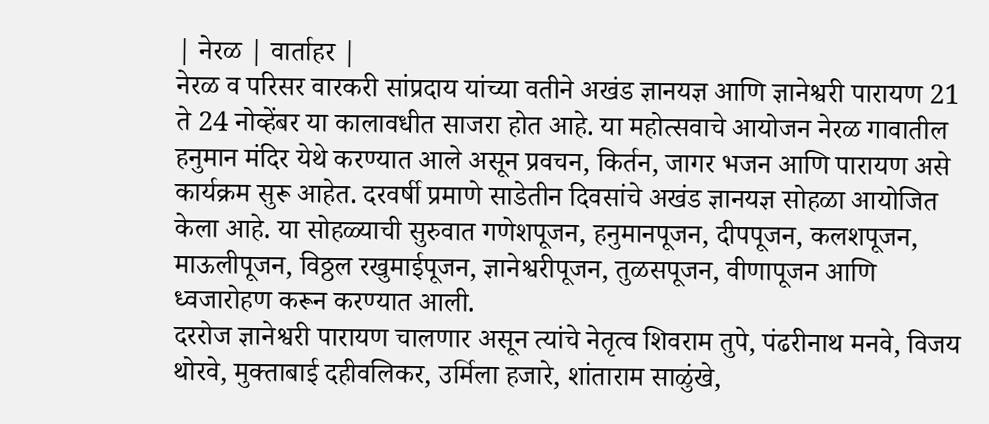| नेरळ | वार्ताहर |
नेरळ व परिसर वारकरी सांप्रदाय यांच्या वतीने अखंड ज्ञानयज्ञ आणि ज्ञानेश्वरी पारायण 21 ते 24 नोव्हेंबर या कालावधीत साजरा होत आहे. या महोत्सवाचे आयोजन नेरळ गावातील हनुमान मंदिर येथे करण्यात आले असून प्रवचन, किर्तन, जागर भजन आणि पारायण असे कार्यक्रम सुरू आहेत. दरवर्षी प्रमाणे साडेतीन दिवसांचे अखंड ज्ञानयज्ञ सोहळा आयोजित केला आहे. या सोहळ्याची सुरुवात गणेशपूजन, हनुमानपूजन, दीपपूजन, कलशपूजन, माऊलीपूजन, विठ्ठल रखुमाईपूजन, ज्ञानेश्वरीपूजन, तुळसपूजन, वीणापूजन आणि ध्वजारोहण करून करण्यात आली.
दररोज ज्ञानेश्वरी पारायण चालणार असून त्यांचे नेतृत्व शिवराम तुपे, पंढरीनाथ मनवे, विजय थोरवे, मुक्ताबाई दहीवलिकर, उर्मिला हजारे, शांताराम साळुंखे,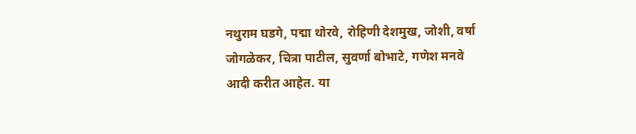नथुराम घडगे, पद्मा थोरवे, रोहिणी देशमुख, जोशी, वर्षा जोगळेकर, चित्रा पाटील, सुवर्णा बोभाटे, गणेश मनवे आदी करीत आहेत. या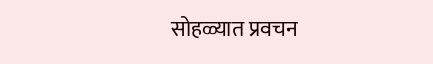सोहळ्यात प्रवचन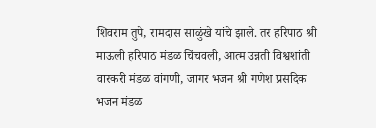शिवराम तुपे, रामदास साळुंखे यांचे झाले. तर हरिपाठ श्री माऊली हरिपाठ मंडळ चिंचवली, आत्म उन्नती विश्वशांती वारकरी मंडळ वांगणी, जागर भजन श्री गणेश प्रसदिक भजन मंडळ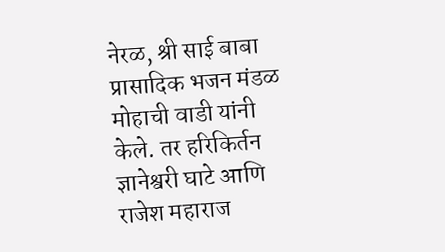नेरळ, श्री साई बाबा प्रासादिक भजन मंडळ मोहाची वाडी यांनी केले. तर हरिकिर्तन ज्ञानेश्वरी घाटे आणि राजेश महाराज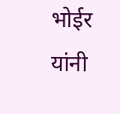भोईर यांनी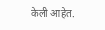केली आहेत.